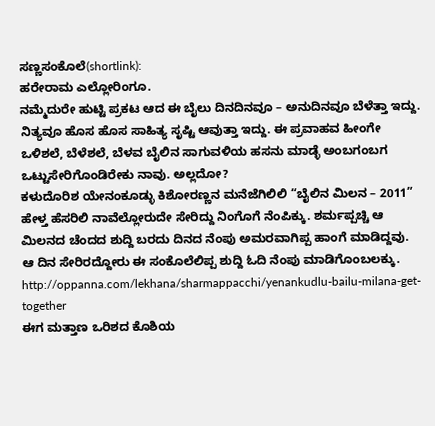ಸಣ್ಣಸಂಕೊಲೆ(shortlink):
ಹರೇರಾಮ ಎಲ್ಲೋರಿಂಗೂ.
ನಮ್ಮೆದುರೇ ಹುಟ್ಟಿ ಪ್ರಕಟ ಆದ ಈ ಬೈಲು ದಿನದಿನವೂ – ಅನುದಿನವೂ ಬೆಳೆತ್ತಾ ಇದ್ದು. ನಿತ್ಯವೂ ಹೊಸ ಹೊಸ ಸಾಹಿತ್ಯ ಸೃಷ್ಟಿ ಆವುತ್ತಾ ಇದ್ದು. ಈ ಪ್ರವಾಹವ ಹೀಂಗೇ ಒಳಿಶಲೆ, ಬೆಳೆಶಲೆ, ಬೆಳವ ಬೈಲಿನ ಸಾಗುವಳಿಯ ಹಸನು ಮಾಡ್ಳೆ ಅಂಬಗಂಬಗ ಒಟ್ಟುಸೇರಿಗೊಂಡಿರೇಕು ನಾವು. ಅಲ್ಲದೋ?
ಕಳುದೊರಿಶ ಯೇನಂಕೂಡ್ಳು ಕಿಶೋರಣ್ಣನ ಮನೆಜೆಗಿಲಿಲಿ “ಬೈಲಿನ ಮಿಲನ – 2011” ಹೇಳ್ತ ಹೆಸರಿಲಿ ನಾವೆಲ್ಲೋರುದೇ ಸೇರಿದ್ದು ನಿಂಗೊಗೆ ನೆಂಪಿಕ್ಕು. ಶರ್ಮಪ್ಪಚ್ಚಿ ಆ ಮಿಲನದ ಚೆಂದದ ಶುದ್ದಿ ಬರದು ದಿನದ ನೆಂಪು ಅಮರವಾಗಿಪ್ಪ ಹಾಂಗೆ ಮಾಡಿದ್ದವು.
ಆ ದಿನ ಸೇರಿರದ್ದೋರು ಈ ಸಂಕೊಲೆಲಿಪ್ಪ ಶುದ್ದಿ ಓದಿ ನೆಂಪು ಮಾಡಿಗೊಂಬಲಕ್ಕು.
http://oppanna.com/lekhana/sharmappacchi/yenankudlu-bailu-milana-get-together
ಈಗ ಮತ್ತಾಣ ಒರಿಶದ ಕೊಶಿಯ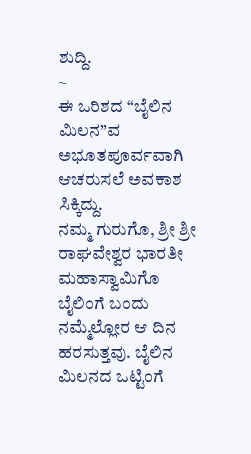ಶುದ್ದಿ.
~
ಈ ಒರಿಶದ “ಬೈಲಿನ ಮಿಲನ”ವ ಅಭೂತಪೂರ್ವವಾಗಿ ಆಚರುಸಲೆ ಅವಕಾಶ ಸಿಕ್ಕಿದ್ದು.
ನಮ್ಮ ಗುರುಗೊ, ಶ್ರೀ ಶ್ರೀ ರಾಘವೇಶ್ವರ ಭಾರತೀ ಮಹಾಸ್ವಾಮಿಗೊ ಬೈಲಿಂಗೆ ಬಂದು ನಮ್ಮೆಲ್ಲೋರ ಆ ದಿನ ಹರಸುತ್ತವು. ಬೈಲಿನ ಮಿಲನದ ಒಟ್ಟಿಂಗೆ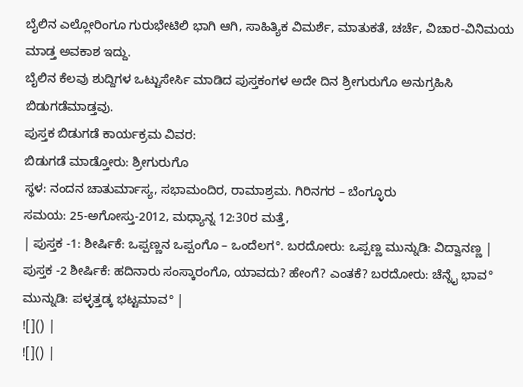ಬೈಲಿನ ಎಲ್ಲೋರಿಂಗೂ ಗುರುಭೇಟಿಲಿ ಭಾಗಿ ಆಗಿ, ಸಾಹಿತ್ಯಿಕ ವಿಮರ್ಶೆ, ಮಾತುಕತೆ, ಚರ್ಚೆ, ವಿಚಾರ-ವಿನಿಮಯ ಮಾಡ್ತ ಅವಕಾಶ ಇದ್ದು.
ಬೈಲಿನ ಕೆಲವು ಶುದ್ದಿಗಳ ಒಟ್ಟುಸೇರ್ಸಿ ಮಾಡಿದ ಪುಸ್ತಕಂಗಳ ಅದೇ ದಿನ ಶ್ರೀಗುರುಗೊ ಅನುಗ್ರಹಿಸಿ ಬಿಡುಗಡೆಮಾಡ್ತವು.
ಪುಸ್ತಕ ಬಿಡುಗಡೆ ಕಾರ್ಯಕ್ರಮ ವಿವರ:
ಬಿಡುಗಡೆ ಮಾಡ್ತೋರು: ಶ್ರೀಗುರುಗೊ
ಸ್ಥಳ: ನಂದನ ಚಾತುರ್ಮಾಸ್ಯ, ಸಭಾಮಂದಿರ, ರಾಮಾಶ್ರಮ. ಗಿರಿನಗರ – ಬೆಂಗ್ಳೂರು
ಸಮಯ: 25-ಅಗೋಸ್ತು-2012, ಮಧ್ಯಾನ್ನ 12:30ರ ಮತ್ತೆ,
| ಪುಸ್ತಕ -1: ಶೀರ್ಷಿಕೆ: ಒಪ್ಪಣ್ಣನ ಒಪ್ಪಂಗೊ – ಒಂದೆಲಗ°. ಬರದೋರು: ಒಪ್ಪಣ್ಣ ಮುನ್ನುಡಿ: ವಿದ್ವಾನಣ್ಣ |
ಪುಸ್ತಕ -2 ಶೀರ್ಷಿಕೆ: ಹದಿನಾರು ಸಂಸ್ಕಾರಂಗೊ, ಯಾವದು? ಹೇಂಗೆ? ಎಂತಕೆ? ಬರದೋರು: ಚೆನ್ನೈ ಭಾವ° ಮುನ್ನುಡಿ: ಪಳ್ಳತ್ತಡ್ಕ ಭಟ್ಟಮಾವ° |
![]() |
![]() |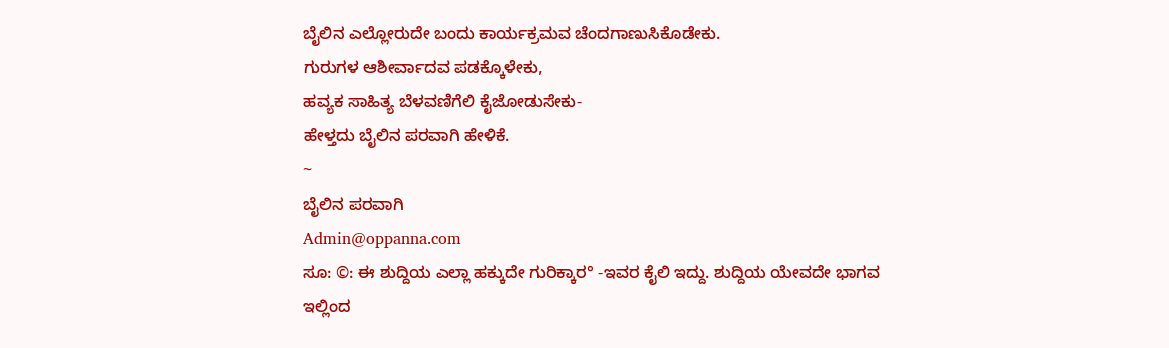ಬೈಲಿನ ಎಲ್ಲೋರುದೇ ಬಂದು ಕಾರ್ಯಕ್ರಮವ ಚೆಂದಗಾಣುಸಿಕೊಡೇಕು.
ಗುರುಗಳ ಆಶೀರ್ವಾದವ ಪಡಕ್ಕೊಳೇಕು,
ಹವ್ಯಕ ಸಾಹಿತ್ಯ ಬೆಳವಣಿಗೆಲಿ ಕೈಜೋಡುಸೇಕು-
ಹೇಳ್ತದು ಬೈಲಿನ ಪರವಾಗಿ ಹೇಳಿಕೆ.
~
ಬೈಲಿನ ಪರವಾಗಿ
Admin@oppanna.com
ಸೂ: ©: ಈ ಶುದ್ದಿಯ ಎಲ್ಲಾ ಹಕ್ಕುದೇ ಗುರಿಕ್ಕಾರ° -ಇವರ ಕೈಲಿ ಇದ್ದು. ಶುದ್ದಿಯ ಯೇವದೇ ಭಾಗವ ಇಲ್ಲಿಂದ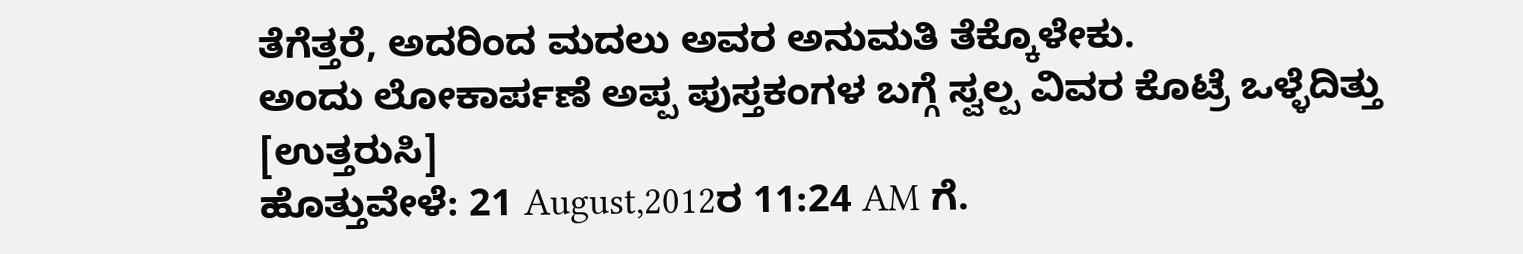ತೆಗೆತ್ತರೆ, ಅದರಿಂದ ಮದಲು ಅವರ ಅನುಮತಿ ತೆಕ್ಕೊಳೇಕು.
ಅಂದು ಲೋಕಾರ್ಪಣೆ ಅಪ್ಪ ಪುಸ್ತಕಂಗಳ ಬಗ್ಗೆ ಸ್ವಲ್ಪ ವಿವರ ಕೊಟ್ರೆ ಒಳ್ಳೆದಿತ್ತು
[ಉತ್ತರುಸಿ]
ಹೊತ್ತುವೇಳೆ: 21 August,2012ರ 11:24 AM ಗೆ.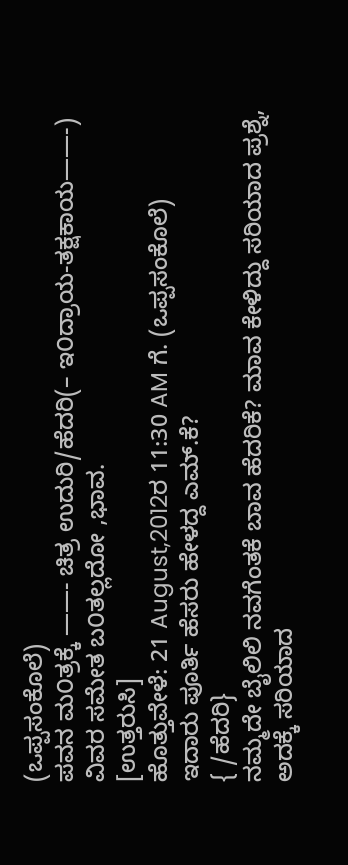(ಒಪ್ಪಸಂಕೊಲೆ)
ಪವನ ಮ೦ತ್ರಕ್ಕೆ ——- ಚಿತ್ರ ಉದುರಿ/ಹೆದರಿ(– ಇ೦ದ್ರಾಯ-ತಕ್ಷಕಾಯ——-) ವಿವರ ಸಮೇತ ಬ೦ತಲ್ಲದೋ ,ಭಾವ.
[ಉತ್ತರುಸಿ]
ಹೊತ್ತುವೇಳೆ: 21 August,2012ರ 11:30 AM ಗೆ. (ಒಪ್ಪಸಂಕೊಲೆ)
ಇದಾರು ಪೂರ್ತಿ ಹೆಸರು ಹೇಳದ್ದ ಎಮ್.ಕೆ?
{ /ಹೆದರಿ}
ನಮ್ಮದೇ ಬೈಲಿಲಿ ನವಗೆಂತಕೆ ಬಾವ ಹೆದರಿಕೆ? ಮಾವ ಕೇಳಿದ್ದು ಸರಿಯಾದ ಪ್ರಶ್ನೆ, ಅದಕ್ಕೆ ಸರಿಯಾದ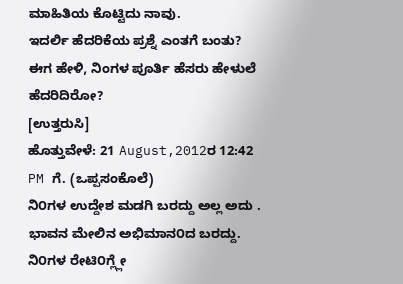ಮಾಹಿತಿಯ ಕೊಟ್ಟಿದು ನಾವು.
ಇದರ್ಲಿ ಹೆದರಿಕೆಯ ಪ್ರಶ್ನೆ ಎಂತಗೆ ಬಂತು?
ಈಗ ಹೇಳಿ, ನಿಂಗಳ ಪೂರ್ತಿ ಹೆಸರು ಹೇಳುಲೆ ಹೆದರಿದಿರೋ?
[ಉತ್ತರುಸಿ]
ಹೊತ್ತುವೇಳೆ: 21 August,2012ರ 12:42 PM ಗೆ. (ಒಪ್ಪಸಂಕೊಲೆ)
ನಿ೦ಗಳ ಉದ್ದೇಶ ಮಡಗಿ ಬರದ್ದು ಅಲ್ಲ ಅದು . ಭಾವನ ಮೇಲಿನ ಅಭಿಮಾನ೦ದ ಬರದ್ದು. ನಿ೦ಗಳ ರೇಟಿ೦ಗ್ಲ್ಲೇ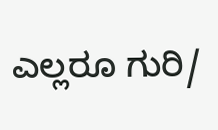ಎಲ್ಲರೂ ಗುರಿ/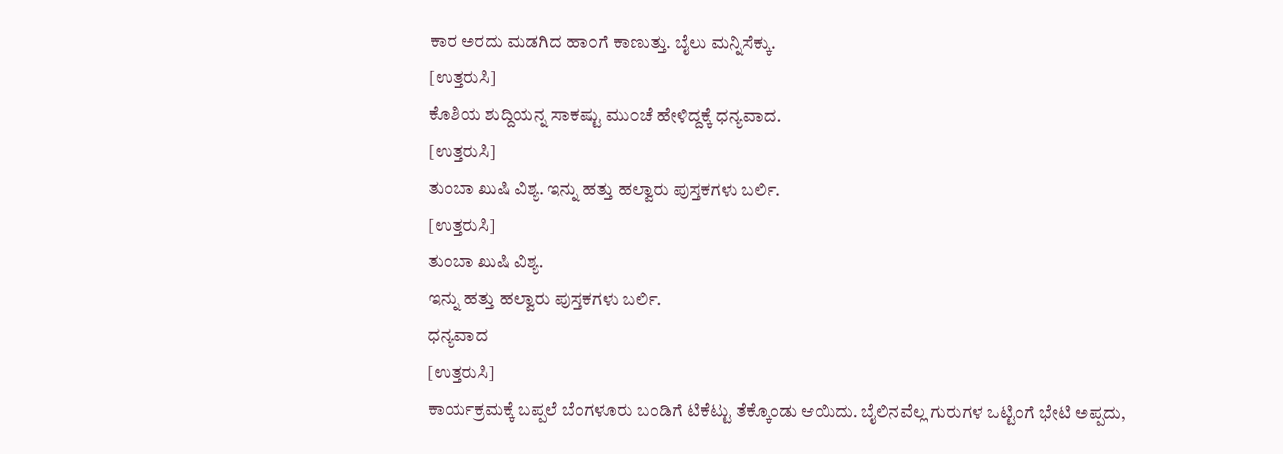ಕಾರ ಅರದು ಮಡಗಿದ ಹಾ೦ಗೆ ಕಾಣುತ್ತು. ಬೈಲು ಮನ್ನಿಸೆಕ್ಕು.
[ಉತ್ತರುಸಿ]
ಕೊಶಿಯ ಶುದ್ದಿಯನ್ನ ಸಾಕಷ್ಟು ಮು೦ಚೆ ಹೇಳಿದ್ದಕ್ಕೆ ಧನ್ಯವಾದ.
[ಉತ್ತರುಸಿ]
ತುಂಬಾ ಖುಷಿ ವಿಶ್ಯ. ಇನ್ನು ಹತ್ತು ಹಲ್ವಾರು ಪುಸ್ತಕಗಳು ಬರ್ಲಿ.
[ಉತ್ತರುಸಿ]
ತುಂಬಾ ಖುಷಿ ವಿಶ್ಯ.
ಇನ್ನು ಹತ್ತು ಹಲ್ವಾರು ಪುಸ್ತಕಗಳು ಬರ್ಲಿ.
ಧನ್ಯವಾದ
[ಉತ್ತರುಸಿ]
ಕಾರ್ಯಕ್ರಮಕ್ಕೆ ಬಪ್ಪಲೆ ಬೆಂಗಳೂರು ಬಂಡಿಗೆ ಟಿಕೆಟ್ಟು ತೆಕ್ಕೊಂಡು ಆಯಿದು. ಬೈಲಿನವೆಲ್ಲ ಗುರುಗಳ ಒಟ್ಟಿಂಗೆ ಭೇಟಿ ಅಪ್ಪದು,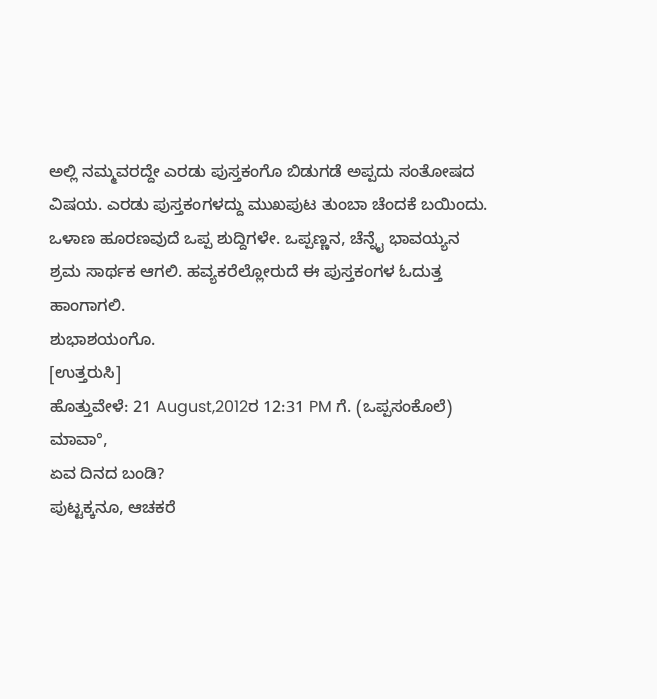ಅಲ್ಲಿ ನಮ್ಮವರದ್ದೇ ಎರಡು ಪುಸ್ತಕಂಗೊ ಬಿಡುಗಡೆ ಅಪ್ಪದು ಸಂತೋಷದ ವಿಷಯ. ಎರಡು ಪುಸ್ತಕಂಗಳದ್ದು ಮುಖಪುಟ ತುಂಬಾ ಚೆಂದಕೆ ಬಯಿಂದು.
ಒಳಾಣ ಹೂರಣವುದೆ ಒಪ್ಪ ಶುದ್ದಿಗಳೇ. ಒಪ್ಪಣ್ಣನ, ಚೆನ್ನೈ ಭಾವಯ್ಯನ ಶ್ರಮ ಸಾರ್ಥಕ ಆಗಲಿ. ಹವ್ಯಕರೆಲ್ಲೋರುದೆ ಈ ಪುಸ್ತಕಂಗಳ ಓದುತ್ತ ಹಾಂಗಾಗಲಿ.
ಶುಭಾಶಯಂಗೊ.
[ಉತ್ತರುಸಿ]
ಹೊತ್ತುವೇಳೆ: 21 August,2012ರ 12:31 PM ಗೆ. (ಒಪ್ಪಸಂಕೊಲೆ)
ಮಾವಾ°,
ಏವ ದಿನದ ಬಂಡಿ?
ಪುಟ್ಟಕ್ಕನೂ, ಆಚಕರೆ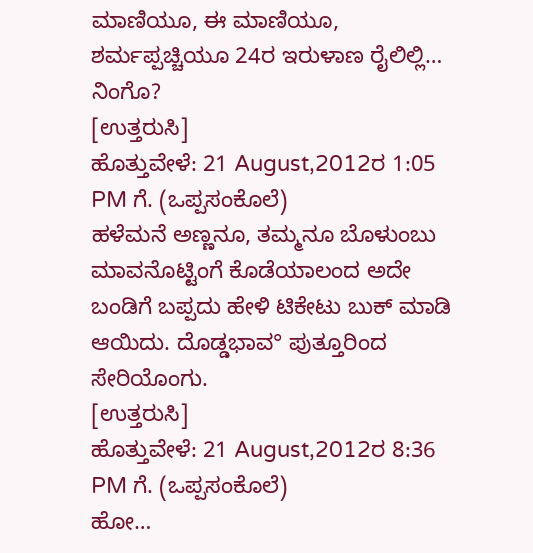ಮಾಣಿಯೂ, ಈ ಮಾಣಿಯೂ, ಶರ್ಮಪ್ಪಚ್ಚಿಯೂ 24ರ ಇರುಳಾಣ ರೈಲಿಲ್ಲಿ…
ನಿಂಗೊ?
[ಉತ್ತರುಸಿ]
ಹೊತ್ತುವೇಳೆ: 21 August,2012ರ 1:05 PM ಗೆ. (ಒಪ್ಪಸಂಕೊಲೆ)
ಹಳೆಮನೆ ಅಣ್ಣನೂ, ತಮ್ಮನೂ ಬೊಳುಂಬು ಮಾವನೊಟ್ಟಿಂಗೆ ಕೊಡೆಯಾಲಂದ ಅದೇ ಬಂಡಿಗೆ ಬಪ್ಪದು ಹೇಳಿ ಟಿಕೇಟು ಬುಕ್ ಮಾಡಿ ಆಯಿದು. ದೊಡ್ಡಭಾವ° ಪುತ್ತೂರಿಂದ ಸೇರಿಯೊಂಗು.
[ಉತ್ತರುಸಿ]
ಹೊತ್ತುವೇಳೆ: 21 August,2012ರ 8:36 PM ಗೆ. (ಒಪ್ಪಸಂಕೊಲೆ)
ಹೋ…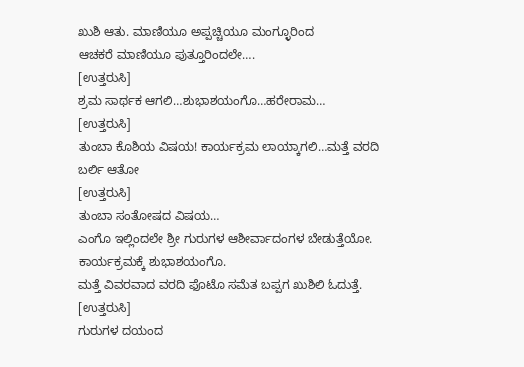ಖುಶಿ ಆತು. ಮಾಣಿಯೂ ಅಪ್ಪಚ್ಚಿಯೂ ಮಂಗ್ಳೂರಿಂದ
ಆಚಕರೆ ಮಾಣಿಯೂ ಪುತ್ತೂರಿಂದಲೇ….
[ಉತ್ತರುಸಿ]
ಶ್ರಮ ಸಾರ್ಥಕ ಆಗಲಿ…ಶುಭಾಶಯಂಗೊ…ಹರೇರಾಮ…
[ಉತ್ತರುಸಿ]
ತುಂಬಾ ಕೊಶಿಯ ವಿಷಯ! ಕಾರ್ಯಕ್ರಮ ಲಾಯ್ಕಾಗಲಿ…ಮತ್ತೆ ವರದಿ ಬರ್ಲಿ ಆತೋ
[ಉತ್ತರುಸಿ]
ತುಂಬಾ ಸಂತೋಷದ ವಿಷಯ…
ಎಂಗೊ ಇಲ್ಲಿಂದಲೇ ಶ್ರೀ ಗುರುಗಳ ಆಶೀರ್ವಾದಂಗಳ ಬೇಡುತ್ತೆಯೋ.
ಕಾರ್ಯಕ್ರಮಕ್ಕೆ ಶುಭಾಶಯಂಗೊ.
ಮತ್ತೆ ವಿವರವಾದ ವರದಿ ಫೊಟೊ ಸಮೆತ ಬಪ್ಪಗ ಖುಶಿಲಿ ಓದುತ್ತೆ.
[ಉತ್ತರುಸಿ]
ಗುರುಗಳ ದಯಂದ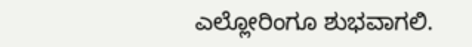ಎಲ್ಲೋರಿಂಗೂ ಶುಭವಾಗಲಿ.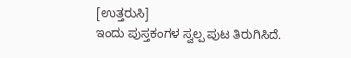[ಉತ್ತರುಸಿ]
ಇಂದು ಪುಸ್ತಕಂಗಳ ಸ್ವಲ್ಪ ಪುಟ ತಿರುಗಿಸಿದೆ.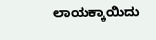ಲಾಯಕ್ಕಾಯಿದು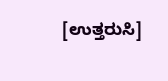[ಉತ್ತರುಸಿ]